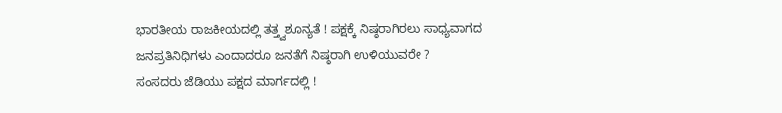ಭಾರತೀಯ ರಾಜಕೀಯದಲ್ಲಿ ತತ್ತ್ವಶೂನ್ಯತೆ ! ಪಕ್ಷಕ್ಕೆ ನಿಷ್ಠರಾಗಿರಲು ಸಾಧ್ಯವಾಗದ ಜನಪ್ರತಿನಿಧಿಗಳು ಎಂದಾದರೂ ಜನತೆಗೆ ನಿಷ್ಠರಾಗಿ ಉಳಿಯುವರೇ ?
ಸಂಸದರು ಜೆಡಿಯು ಪಕ್ಷದ ಮಾರ್ಗದಲ್ಲಿ !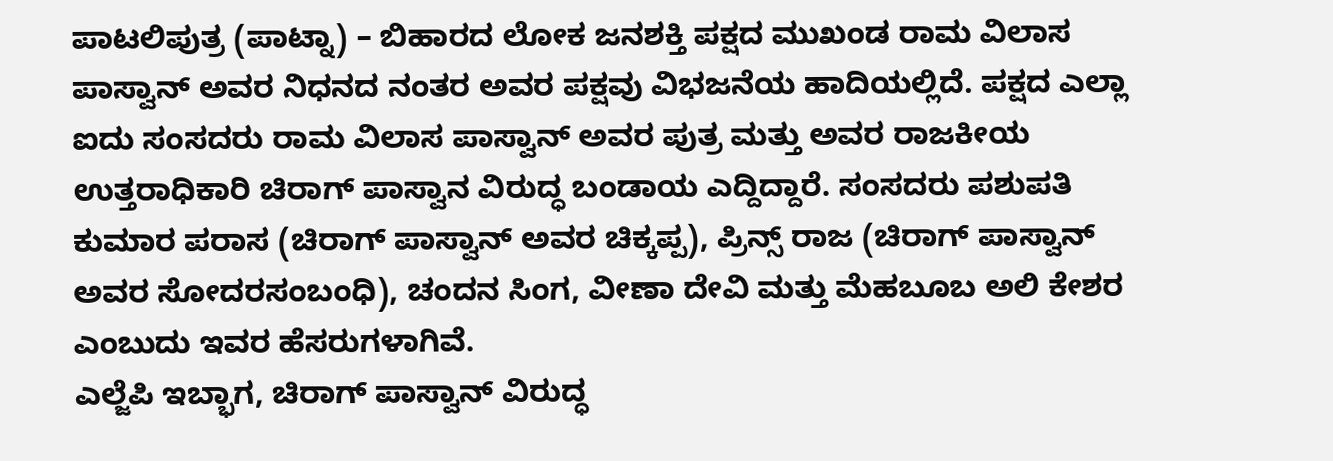ಪಾಟಲಿಪುತ್ರ (ಪಾಟ್ನಾ) – ಬಿಹಾರದ ಲೋಕ ಜನಶಕ್ತಿ ಪಕ್ಷದ ಮುಖಂಡ ರಾಮ ವಿಲಾಸ ಪಾಸ್ವಾನ್ ಅವರ ನಿಧನದ ನಂತರ ಅವರ ಪಕ್ಷವು ವಿಭಜನೆಯ ಹಾದಿಯಲ್ಲಿದೆ. ಪಕ್ಷದ ಎಲ್ಲಾ ಐದು ಸಂಸದರು ರಾಮ ವಿಲಾಸ ಪಾಸ್ವಾನ್ ಅವರ ಪುತ್ರ ಮತ್ತು ಅವರ ರಾಜಕೀಯ ಉತ್ತರಾಧಿಕಾರಿ ಚಿರಾಗ್ ಪಾಸ್ವಾನ ವಿರುದ್ಧ ಬಂಡಾಯ ಎದ್ದಿದ್ದಾರೆ. ಸಂಸದರು ಪಶುಪತಿ ಕುಮಾರ ಪರಾಸ (ಚಿರಾಗ್ ಪಾಸ್ವಾನ್ ಅವರ ಚಿಕ್ಕಪ್ಪ), ಪ್ರಿನ್ಸ್ ರಾಜ (ಚಿರಾಗ್ ಪಾಸ್ವಾನ್ ಅವರ ಸೋದರಸಂಬಂಧಿ), ಚಂದನ ಸಿಂಗ, ವೀಣಾ ದೇವಿ ಮತ್ತು ಮೆಹಬೂಬ ಅಲಿ ಕೇಶರ ಎಂಬುದು ಇವರ ಹೆಸರುಗಳಾಗಿವೆ.
ಎಲ್ಜೆಪಿ ಇಬ್ಭಾಗ, ಚಿರಾಗ್ ಪಾಸ್ವಾನ್ ವಿರುದ್ಧ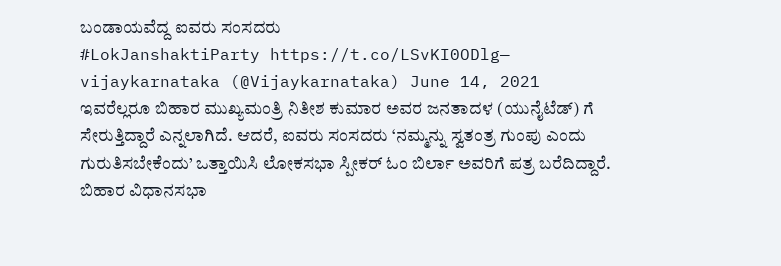ಬಂಡಾಯವೆದ್ದ ಐವರು ಸಂಸದರು
#LokJanshaktiParty https://t.co/LSvKI0ODlg— vijaykarnataka (@Vijaykarnataka) June 14, 2021
ಇವರೆಲ್ಲರೂ ಬಿಹಾರ ಮುಖ್ಯಮಂತ್ರಿ ನಿತೀಶ ಕುಮಾರ ಅವರ ಜನತಾದಳ (ಯುನೈಟೆಡ್) ಗೆ ಸೇರುತ್ತಿದ್ದಾರೆ ಎನ್ನಲಾಗಿದೆ. ಆದರೆ, ಐವರು ಸಂಸದರು ‘ನಮ್ಮನ್ನು ಸ್ವತಂತ್ರ ಗುಂಪು ಎಂದು ಗುರುತಿಸಬೇಕೆಂದು’ ಒತ್ತಾಯಿಸಿ ಲೋಕಸಭಾ ಸ್ಪೀಕರ್ ಓಂ ಬಿರ್ಲಾ ಅವರಿಗೆ ಪತ್ರ ಬರೆದಿದ್ದಾರೆ. ಬಿಹಾರ ವಿಧಾನಸಭಾ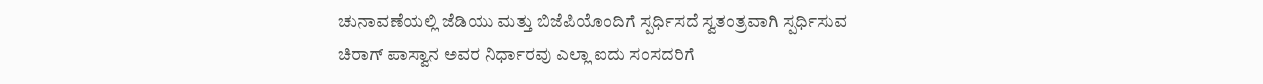ಚುನಾವಣೆಯಲ್ಲಿ ಜೆಡಿಯು ಮತ್ತು ಬಿಜೆಪಿಯೊಂದಿಗೆ ಸ್ಪರ್ಧಿಸದೆ ಸ್ವತಂತ್ರವಾಗಿ ಸ್ಪರ್ಧಿಸುವ ಚಿರಾಗ್ ಪಾಸ್ವಾನ ಅವರ ನಿರ್ಧಾರವು ಎಲ್ಲಾ ಐದು ಸಂಸದರಿಗೆ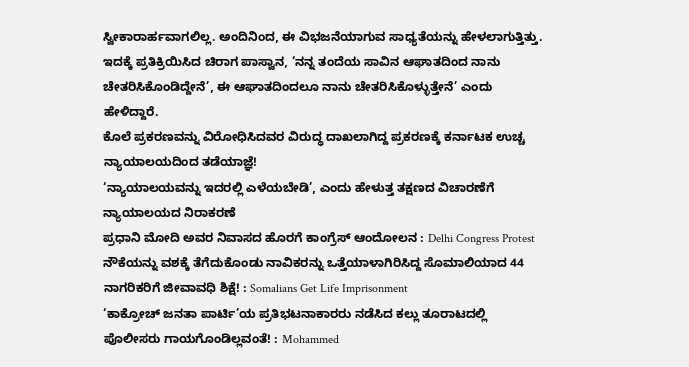ಸ್ವೀಕಾರಾರ್ಹವಾಗಲಿಲ್ಲ. ಅಂದಿನಿಂದ, ಈ ವಿಭಜನೆಯಾಗುವ ಸಾಧ್ಯತೆಯನ್ನು ಹೇಳಲಾಗುತ್ತಿತ್ತು. ಇದಕ್ಕೆ ಪ್ರತಿಕ್ರಿಯಿಸಿದ ಚಿರಾಗ ಪಾಸ್ವಾನ, ‘ನನ್ನ ತಂದೆಯ ಸಾವಿನ ಆಘಾತದಿಂದ ನಾನು ಚೇತರಿಸಿಕೊಂಡಿದ್ದೇನೆ’, ಈ ಆಘಾತದಿಂದಲೂ ನಾನು ಚೇತರಿಸಿಕೊಳ್ಳುತ್ತೇನೆ’ ಎಂದು ಹೇಳಿದ್ದಾರೆ.
ಕೊಲೆ ಪ್ರಕರಣವನ್ನು ವಿರೋಧಿಸಿದವರ ವಿರುದ್ಧ ದಾಖಲಾಗಿದ್ದ ಪ್ರಕರಣಕ್ಕೆ ಕರ್ನಾಟಕ ಉಚ್ಚ ನ್ಯಾಯಾಲಯದಿಂದ ತಡೆಯಾಜ್ಞೆ!
‘ನ್ಯಾಯಾಲಯವನ್ನು ಇದರಲ್ಲಿ ಎಳೆಯಬೇಡಿ’, ಎಂದು ಹೇಳುತ್ತ ತಕ್ಷಣದ ವಿಚಾರಣೆಗೆ ನ್ಯಾಯಾಲಯದ ನಿರಾಕರಣೆ
ಪ್ರಧಾನಿ ಮೋದಿ ಅವರ ನಿವಾಸದ ಹೊರಗೆ ಕಾಂಗ್ರೆಸ್ ಆಂದೋಲನ : Delhi Congress Protest
ನೌಕೆಯನ್ನು ವಶಕ್ಕೆ ತೆಗೆದುಕೊಂಡು ನಾವಿಕರನ್ನು ಒತ್ತೆಯಾಳಾಗಿರಿಸಿದ್ದ ಸೊಮಾಲಿಯಾದ 44 ನಾಗರಿಕರಿಗೆ ಜೀವಾವಧಿ ಶಿಕ್ಷೆ! : Somalians Get Life Imprisonment
‘ಕಾಕ್ರೋಚ್ ಜನತಾ ಪಾರ್ಟಿ’ಯ ಪ್ರತಿಭಟನಾಕಾರರು ನಡೆಸಿದ ಕಲ್ಲು ತೂರಾಟದಲ್ಲಿ ಪೊಲೀಸರು ಗಾಯಗೊಂಡಿಲ್ಲವಂತೆ! : Mohammed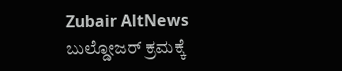Zubair AltNews
ಬುಲ್ಡೋಜರ್ ಕ್ರಮಕ್ಕೆ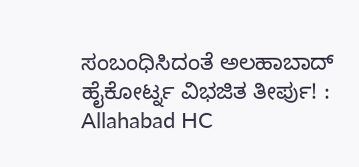ಸಂಬಂಧಿಸಿದಂತೆ ಅಲಹಾಬಾದ್ ಹೈಕೋರ್ಟ್ನ ವಿಭಜಿತ ತೀರ್ಪು! : Allahabad HC